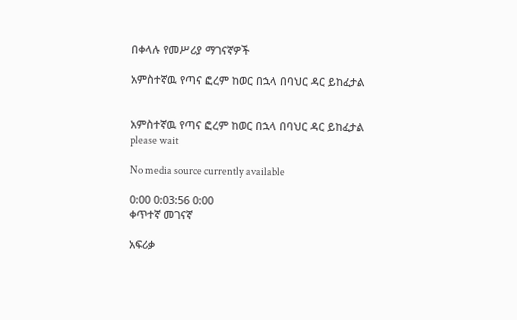በቀላሉ የመሥሪያ ማገናኛዎች

አምስተኛዉ የጣና ፎረም ከወር በኋላ በባህር ዳር ይከፈታል


አምስተኛዉ የጣና ፎረም ከወር በኋላ በባህር ዳር ይከፈታል
please wait

No media source currently available

0:00 0:03:56 0:00
ቀጥተኛ መገናኛ

አፍሪቃ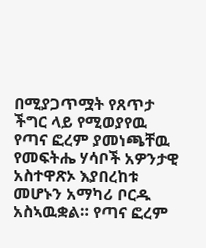በሚያጋጥሟት የጸጥታ ችግር ላይ የሚወያየዉ የጣና ፎረም ያመነጫቸዉ የመፍትሔ ሃሳቦች አዎንታዊ አስተዋጽኦ እያበረከቱ መሆኑን አማካሪ ቦርዱ አስኣዉቋል። የጣና ፎረም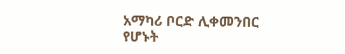አማካሪ ቦርድ ሊቀመንበር የሆኑት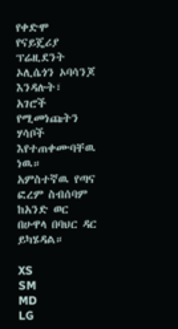የቀድሞ የናይጄሪያ ፕሬዚደንት ኦሊሴጎን ኦባሳንጆ እንዳሉት፣ አገሮች የሚመነጩትን ሃሳቦች እየተጠቀሙባቸዉ ነዉ። አምስተኛዉ የጣና ፎረም ስብሰባም ከአንድ ወር በሁዋላ በባህር ዳር ይካሄዳል።

XS
SM
MD
LG